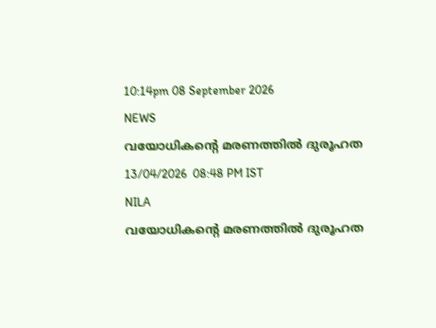10:14pm 08 September 2026
NEWS
വയോധികന്റെ മരണത്തിൽ ദുരൂഹത
13/04/2026  08:48 PM IST
NILA
വയോധികന്റെ മരണത്തിൽ ദുരൂഹത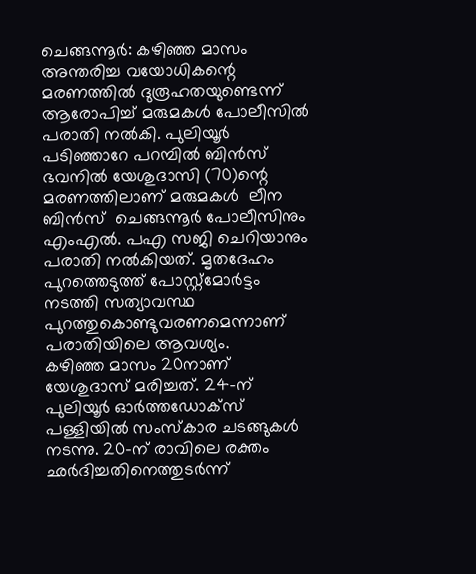ചെങ്ങന്നൂർ: കഴിഞ്ഞ മാസം അന്തരിച്ച വയോധികന്റെ മരണത്തിൽ ദുരൂഹതയുണ്ടെന്ന് ആരോപിച്ച് മരുമകൾ പോലീസിൽ പരാതി നൽകി. പുലിയൂർ പടിഞ്ഞാറേ പറമ്പിൽ ബിൻസ് ഭവനിൽ യേശുദാസി (70)ന്റെ മരണത്തിലാണ് മരുമകൾ  ലീന        ബിൻസ്  ചെങ്ങന്നൂർ പോലീസിനും എംഎൽ. പഎ സജി ചെറിയാനും പരാതി നൽകിയത്. മൃതദേഹം പുറത്തെടുത്ത് പോസ്റ്റ്മോർട്ടം നടത്തി സത്യാവസ്ഥ പുറത്തുകൊണ്ടുവരണമെന്നാണ് പരാതിയിലെ ആവശ്യം.
കഴിഞ്ഞ മാസം 20നാണ് യേശുദാസ് മരിച്ചത്. 24-ന് പുലിയൂർ ഓർത്തഡോക്സ് പള്ളിയിൽ സംസ്കാര ചടങ്ങുകൾ നടന്നു. 20-ന് രാവിലെ രക്തം ഛർദിച്ചതിനെത്തുടർന്ന്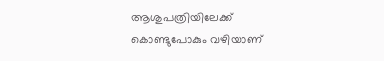ആശുപത്രിയിലേക്ക് കൊണ്ടുപോകും വഴിയാണ്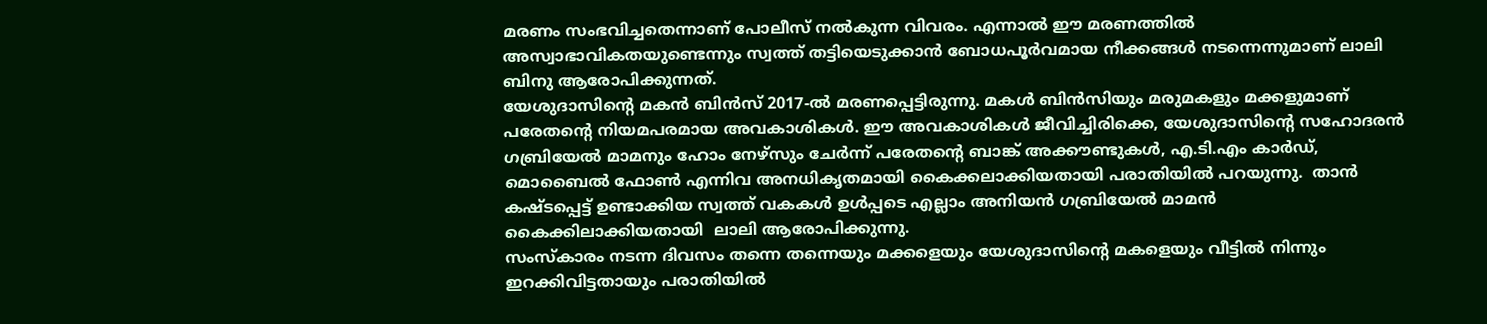മരണം സംഭവിച്ചതെന്നാണ് പോലീസ് നൽകുന്ന വിവരം. എന്നാൽ ഈ മരണത്തിൽ അസ്വാഭാവികതയുണ്ടെന്നും സ്വത്ത് തട്ടിയെടുക്കാൻ ബോധപൂർവമായ നീക്കങ്ങൾ നടന്നെന്നുമാണ് ലാലി ബിനു ആരോപിക്കുന്നത്.
യേശുദാസിന്റെ മകൻ ബിൻസ് 2017-ൽ മരണപ്പെട്ടിരുന്നു. മകൾ ബിൻസിയും മരുമകളും മക്കളുമാണ് പരേതന്റെ നിയമപരമായ അവകാശികൾ. ഈ അവകാശികൾ ജീവിച്ചിരിക്കെ, യേശുദാസിന്റെ സഹോദരൻ ഗബ്രിയേൽ മാമനും ഹോം നേഴ്സും ചേർന്ന് പരേതന്റെ ബാങ്ക് അക്കൗണ്ടുകൾ, എ.ടി.എം കാർഡ്, മൊബൈൽ ഫോൺ എന്നിവ അനധികൃതമായി കൈക്കലാക്കിയതായി പരാതിയിൽ പറയുന്നു.  താൻ കഷ്ടപ്പെട്ട് ഉണ്ടാക്കിയ സ്വത്ത് വകകൾ ഉൾപ്പടെ എല്ലാം അനിയൻ ഗബ്രിയേൽ മാമൻ കൈക്കിലാക്കിയതായി  ലാലി ആരോപിക്കുന്നു.
സംസ്കാരം നടന്ന ദിവസം തന്നെ തന്നെയും മക്കളെയും യേശുദാസിന്റെ മകളെയും വീട്ടിൽ നിന്നും ഇറക്കിവിട്ടതായും പരാതിയിൽ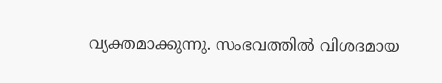വ്യക്തമാക്കുന്നു. സംഭവത്തിൽ വിശദമായ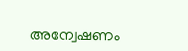അന്വേഷണം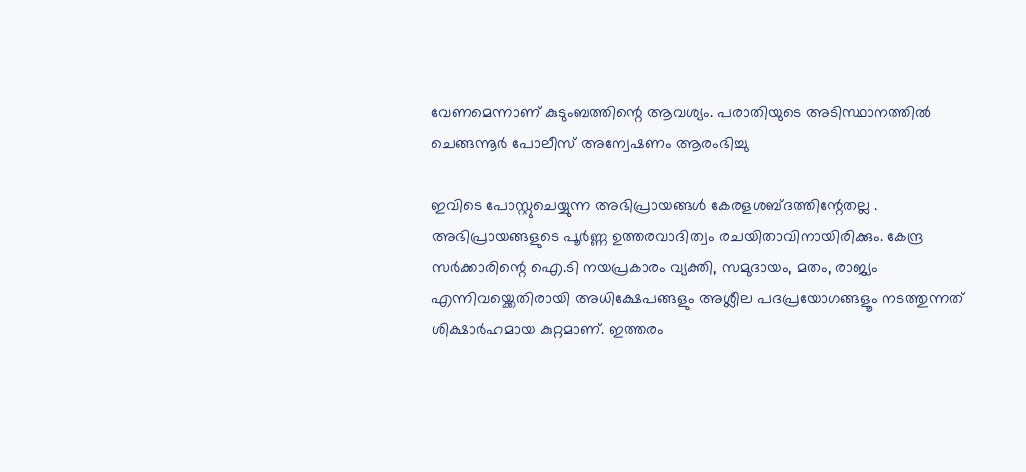വേണമെന്നാണ് കുടുംബത്തിന്റെ ആവശ്യം. പരാതിയുടെ അടിസ്ഥാനത്തിൽ ചെങ്ങന്നൂർ പോലീസ് അന്വേഷണം ആരംഭിച്ചു

ഇവിടെ പോസ്റ്റുചെയ്യുന്ന അഭിപ്രായങ്ങള്‍ കേരളശബ്‌ദത്തിന്റേതല്ല . അഭിപ്രായങ്ങളുടെ പൂര്‍ണ്ണ ഉത്തരവാദിത്വം രചയിതാവിനായിരിക്കും. കേന്ദ്ര സർക്കാരിന്റെ ഐ.ടി നയപ്രകാരം വ്യക്തി, സമുദായം, മതം, രാജ്യം എന്നിവയ്ക്കെതിരായി അധിക്ഷേപങ്ങളും അശ്ലീല പദപ്രയോഗങ്ങളൂം നടത്തുന്നത് ശിക്ഷാര്‍ഹമായ കുറ്റമാണ്. ഇത്തരം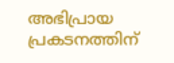അഭിപ്രായ പ്രകടനത്തിന്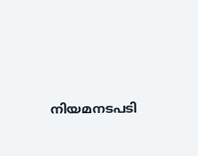നിയമനടപടി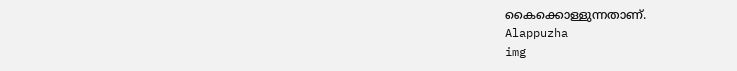കൈക്കൊള്ളുന്നതാണ്.
Alappuzha
img